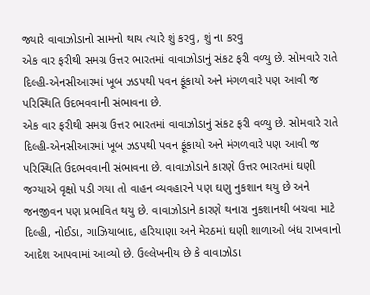જ્યારે વાવાઝોડાનો સામનો થાય ત્યારે શું કરવુ, શું ના કરવુ
એક વાર ફરીથી સમગ્ર ઉત્તર ભારતમાં વાવાઝોડાનું સંકટ ફરી વળ્યુ છે. સોમવારે રાતે દિલ્હી-એનસીઆરમાં ખૂબ ઝડપથી પવન ફૂંકાયો અને મંગળવારે પણ આવી જ પરિસ્થિતિ ઉદભવવાની સંભાવના છે.
એક વાર ફરીથી સમગ્ર ઉત્તર ભારતમાં વાવાઝોડાનું સંકટ ફરી વળ્યુ છે. સોમવારે રાતે દિલ્હી-એનસીઆરમાં ખૂબ ઝડપથી પવન ફૂંકાયો અને મંગળવારે પણ આવી જ પરિસ્થિતિ ઉદભવવાની સંભાવના છે. વાવાઝોડાને કારણે ઉત્તર ભારતમાં ઘણી જગ્યાએ વૃક્ષો પડી ગયા તો વાહન વ્યવહારને પણ ઘણુ નુકશાન થયુ છે અને જનજીવન પણ પ્રભાવિત થયુ છે. વાવાઝોડાને કારણે થનારા નુકશાનથી બચવા માટે દિલ્હી, નોઈડા, ગાઝિયાબાદ, હરિયાણા અને મેરઠમાં ઘણી શાળાઓ બંધ રાખવાનો આદેશ આપવામાં આવ્યો છે. ઉલ્લેખનીય છે કે વાવાઝોડા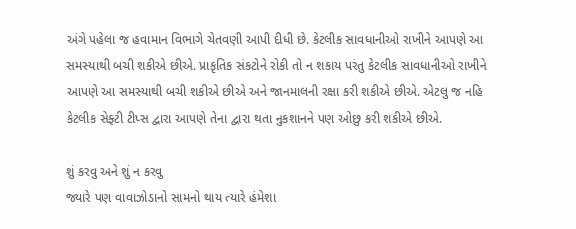અંગે પહેલા જ હવામાન વિભાગે ચેતવણી આપી દીધી છે. કેટલીક સાવધાનીઓ રાખીને આપણે આ સમસ્યાથી બચી શકીએ છીએ. પ્રાકૃતિક સંકટોને રોકી તો ન શકાય પરંતુ કેટલીક સાવધાનીઓ રાખીને આપણે આ સમસ્યાથી બચી શકીએ છીએ અને જાનમાલની રક્ષા કરી શકીએ છીએ. એટલુ જ નહિ કેટલીક સેફ્ટી ટીપ્સ દ્વારા આપણે તેના દ્વારા થતા નુકશાનને પણ ઓછુ કરી શકીએ છીએ.

શું કરવુ અને શું ન કરવુ
જ્યારે પણ વાવાઝોડાનો સામનો થાય ત્યારે હંમેશા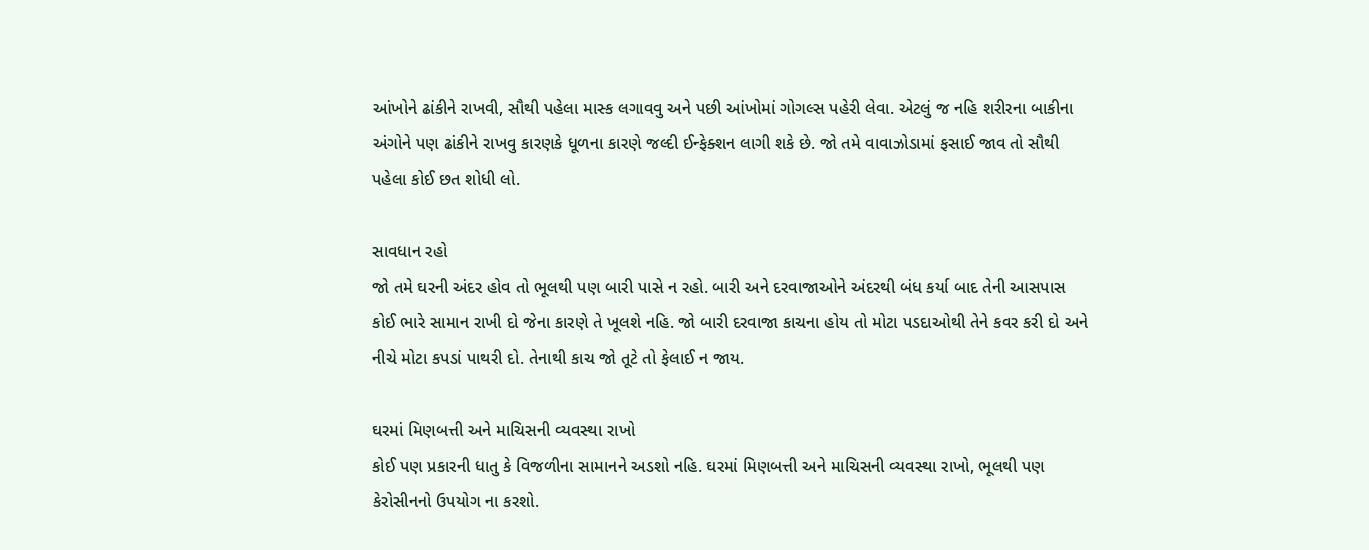આંખોને ઢાંકીને રાખવી, સૌથી પહેલા માસ્ક લગાવવુ અને પછી આંખોમાં ગોગલ્સ પહેરી લેવા. એટલું જ નહિ શરીરના બાકીના અંગોને પણ ઢાંકીને રાખવુ કારણકે ધૂળના કારણે જલ્દી ઈન્ફેક્શન લાગી શકે છે. જો તમે વાવાઝોડામાં ફસાઈ જાવ તો સૌથી પહેલા કોઈ છત શોધી લો.

સાવધાન રહો
જો તમે ઘરની અંદર હોવ તો ભૂલથી પણ બારી પાસે ન રહો. બારી અને દરવાજાઓને અંદરથી બંધ કર્યા બાદ તેની આસપાસ કોઈ ભારે સામાન રાખી દો જેના કારણે તે ખૂલશે નહિ. જો બારી દરવાજા કાચના હોય તો મોટા પડદાઓથી તેને કવર કરી દો અને નીચે મોટા કપડાં પાથરી દો. તેનાથી કાચ જો તૂટે તો ફેલાઈ ન જાય.

ઘરમાં મિણબત્તી અને માચિસની વ્યવસ્થા રાખો
કોઈ પણ પ્રકારની ધાતુ કે વિજળીના સામાનને અડશો નહિ. ઘરમાં મિણબત્તી અને માચિસની વ્યવસ્થા રાખો, ભૂલથી પણ કેરોસીનનો ઉપયોગ ના કરશો.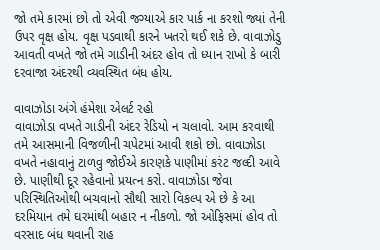જો તમે કારમાં છો તો એવી જગ્યાએ કાર પાર્ક ના કરશો જ્યાં તેની ઉપર વૃક્ષ હોય. વૃક્ષ પડવાથી કારને ખતરો થઈ શકે છે. વાવાઝોડુ આવતી વખતે જો તમે ગાડીની અંદર હોવ તો ધ્યાન રાખો કે બારી દરવાજા અંદરથી વ્યવસ્થિત બંધ હોય.

વાવાઝોડા અંગે હંમેશા એલર્ટ રહો
વાવાઝોડા વખતે ગાડીની અંદર રેડિયો ન ચલાવો. આમ કરવાથી તમે આસમાની વિજળીની ચપેટમાં આવી શકો છો. વાવાઝોડા વખતે નહાવાનું ટાળવુ જોઈએ કારણકે પાણીમાં કરંટ જલ્દી આવે છે. પાણીથી દૂર રહેવાનો પ્રયત્ન કરો. વાવાઝોડા જેવા પરિસ્થિતિઓથી બચવાનો સૌથી સારો વિકલ્પ એ છે કે આ દરમિયાન તમે ઘરમાંથી બહાર ન નીકળો. જો ઓફિસમાં હોવ તો વરસાદ બંધ થવાની રાહ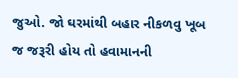જુઓ. જો ઘરમાંથી બહાર નીકળવુ ખૂબ જ જરૂરી હોય તો હવામાનની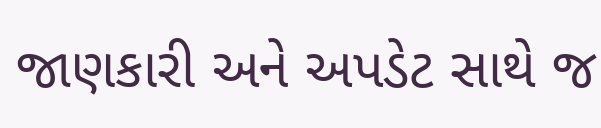જાણકારી અને અપડેટ સાથે જ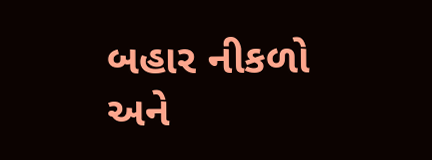બહાર નીકળો અને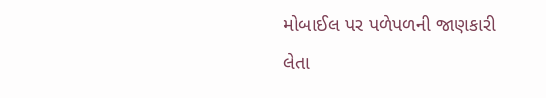મોબાઈલ પર પળેપળની જાણકારી લેતા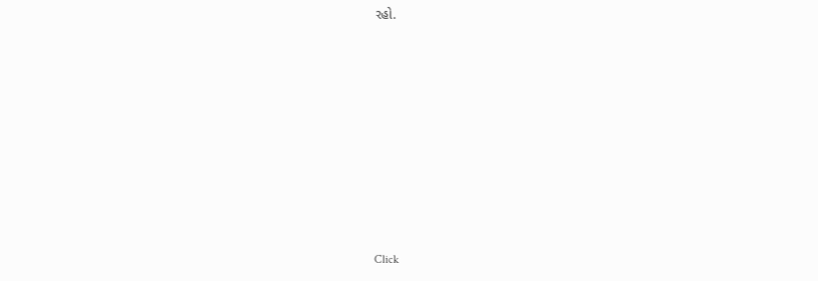રહો.












Click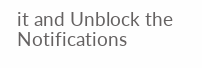it and Unblock the Notifications